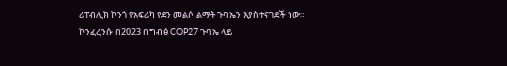ሪፐብሊክ ኮንጎ የአፍሪካ የደን መልሶ ልማት ጉባኤን እያስተናገደች ነው።
ኮንፈረንሱ በ2023 በግብፅ COP27 ጉባኤ ላይ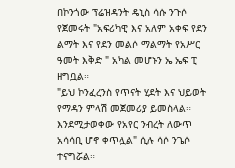በኮንጎው ፕሬዝዳንት ዴኒስ ሳሱ ንጉሶ የጀመሩት "አፍሪካዊ እና አለም አቀፍ የደን ልማት እና የደን መልሶ ማልማት የአሥር ዓመት እቅድ " አካል መሆኑን ኤ ኤፍ ፒ ዘግቧል።
"ይህ ኮንፈረንስ የጥናት ሂደት እና ህይወት የማዳን ምላሽ መጀመሪያ ይመስላል። እንደሚታወቀው የአየር ንብረት ለውጥ አሳሳቢ ሆኖ ቀጥሏል" ሲሉ ሳሶ ንጌሶ ተናግሯል።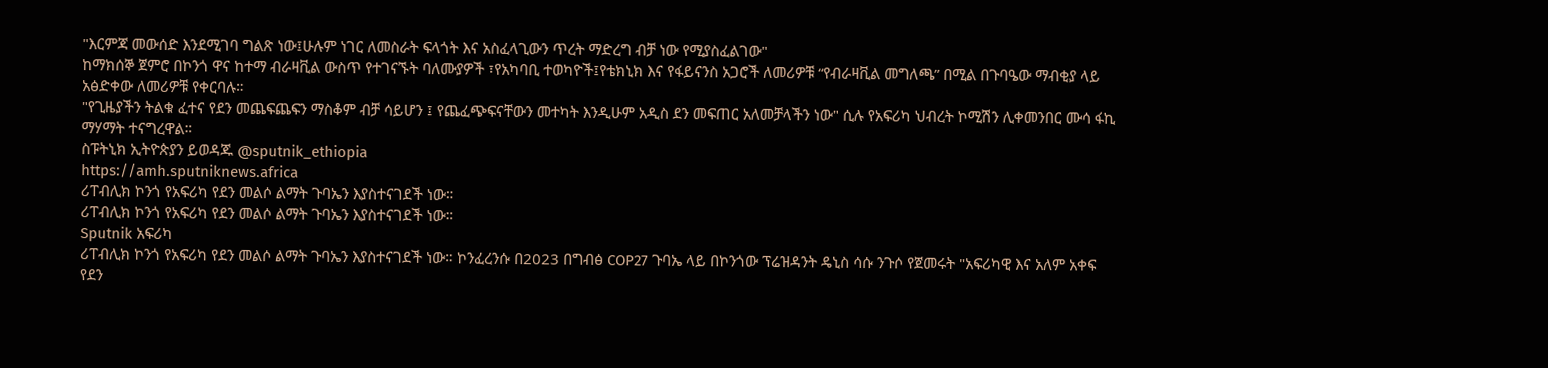"እርምጃ መውሰድ እንደሚገባ ግልጽ ነው፤ሁሉም ነገር ለመስራት ፍላጎት እና አስፈላጊውን ጥረት ማድረግ ብቻ ነው የሚያስፈልገው"
ከማክሰኞ ጀምሮ በኮንጎ ዋና ከተማ ብራዛቪል ውስጥ የተገናኙት ባለሙያዎች ፣የአካባቢ ተወካዮች፤የቴክኒክ እና የፋይናንስ አጋሮች ለመሪዎቹ “የብራዛቪል መግለጫ” በሚል በጉባዔው ማብቂያ ላይ አፅድቀው ለመሪዎቹ የቀርባሉ።
"የጊዜያችን ትልቁ ፈተና የደን መጨፍጨፍን ማስቆም ብቻ ሳይሆን ፤ የጨፈጭፍናቸውን መተካት እንዲሁም አዲስ ደን መፍጠር አለመቻላችን ነው" ሲሉ የአፍሪካ ህብረት ኮሚሽን ሊቀመንበር ሙሳ ፋኪ ማሃማት ተናግረዋል።
ስፑትኒክ ኢትዮጵያን ይወዳጁ @sputnik_ethiopia
https://amh.sputniknews.africa
ሪፐብሊክ ኮንጎ የአፍሪካ የደን መልሶ ልማት ጉባኤን እያስተናገደች ነው።
ሪፐብሊክ ኮንጎ የአፍሪካ የደን መልሶ ልማት ጉባኤን እያስተናገደች ነው።
Sputnik አፍሪካ
ሪፐብሊክ ኮንጎ የአፍሪካ የደን መልሶ ልማት ጉባኤን እያስተናገደች ነው። ኮንፈረንሱ በ2023 በግብፅ COP27 ጉባኤ ላይ በኮንጎው ፕሬዝዳንት ዴኒስ ሳሱ ንጉሶ የጀመሩት "አፍሪካዊ እና አለም አቀፍ የደን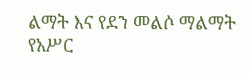ልማት እና የደን መልሶ ማልማት የአሥር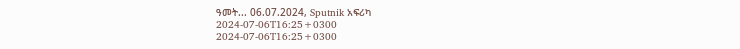ዓመት... 06.07.2024, Sputnik አፍሪካ
2024-07-06T16:25+0300
2024-07-06T16:25+0300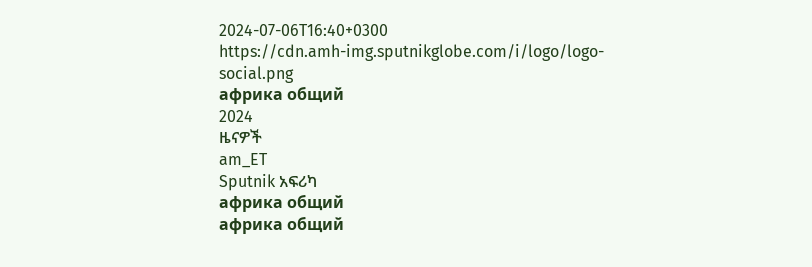2024-07-06T16:40+0300
https://cdn.amh-img.sputnikglobe.com/i/logo/logo-social.png
африка общий
2024
ዜናዎች
am_ET
Sputnik አፍሪካ
африка общий
африка общий